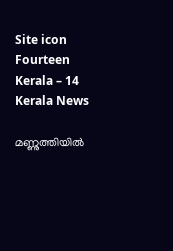Site icon Fourteen Kerala – 14 Kerala News

മണ്ണുത്തിയിൽ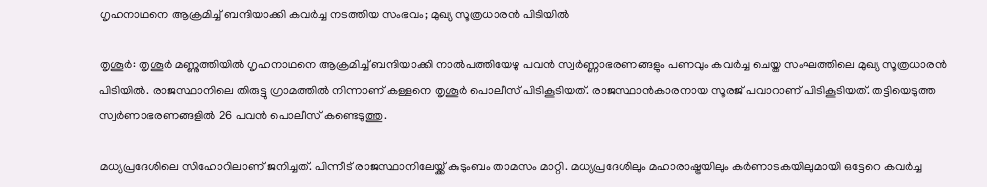ഗൃഹനാഥനെ ആക്രമിച്ച് ബന്ദിയാക്കി കവര്‍ച്ച നടത്തിയ സംഭവം; മുഖ്യ സൂത്രധാരൻ പിടിയിൽ

തൃശൂർ: തൃശൂർ മണ്ണുത്തിയിൽ ഗൃഹനാഥനെ ആക്രമിച്ച് ബന്ദിയാക്കി നാല്‍പത്തിയേഴു പവൻ സ്വർണ്ണാഭരണങ്ങളും പണവും കവർച്ച ചെയ്ത സംഘത്തിലെ മുഖ്യ സൂത്രധാരൻ പിടിയിൽ. രാജസ്ഥാനിലെ തിരുട്ടു ഗ്രാമത്തില്‍ നിന്നാണ് കള്ളനെ തൃശൂര്‍ പൊലീസ് പിടികൂടിയത്. രാജസ്ഥാൻകാരനായ സൂരജ് പവാറാണ് പിടികൂടിയത്. തട്ടിയെടുത്ത സ്വര്‍ണാഭരണങ്ങളിൽ 26 പവൻ പൊലീസ് കണ്ടെടുത്തു.

മധ്യപ്രദേശിലെ സിഹോറിലാണ് ജനിച്ചത്. പിന്നീട് രാജസ്ഥാനിലേയ്ക്ക് കുടുംബം താമസം മാറ്റി. മധ്യപ്രദേശിലും മഹാരാഷ്ട്രയിലും കർണാടകയിലുമായി ഒട്ടേറെ കവർച്ച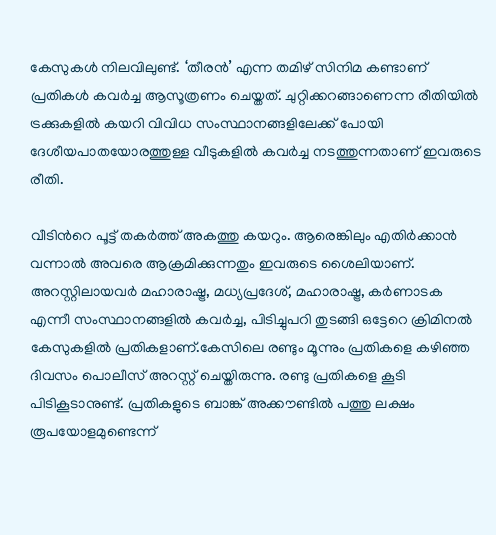കേസുകൾ നിലവിലുണ്ട്. ‘തീരൻ’ എന്ന തമിഴ് സിനിമ കണ്ടാണ് പ്രതികള്‍ കവര്‍ച്ച ആസൂത്രണം ചെയ്തത്. ചുറ്റിക്കറങ്ങാണെന്ന രീതിയിൽ ട്രക്കുകളിൽ കയറി വിവിധ സംസ്ഥാനങ്ങളിലേക്ക് പോയി ദേശീയപാതയോരത്തുള്ള വീടുകളിൽ കവർച്ച നടത്തുന്നതാണ് ഇവരുടെ രീതി.

വീടിന്‍റെ പൂട്ട് തകർത്ത് അകത്തു കയറും. ആരെങ്കിലും എതിർക്കാൻ വന്നാൽ അവരെ ആക്രമിക്കുന്നതും ഇവരുടെ ശൈലിയാണ്. അറസ്റ്റിലായവർ മഹാരാഷ്ട്ര, മധ്യപ്രദേശ്, മഹാരാഷ്ട്ര, കർണാടക എന്നീ സംസ്ഥാനങ്ങളിൽ കവർച്ച, പിടിച്ചുപറി തുടങ്ങി ഒട്ടേറെ ക്രിമിനൽ കേസുകളിൽ പ്രതികളാണ്.കേസിലെ രണ്ടും മൂന്നും പ്രതികളെ കഴിഞ്ഞ ദിവസം പൊലീസ് അറസ്റ്റ് ചെയ്തിരുന്നു. രണ്ടു പ്രതികളെ കൂടി പിടികൂടാനുണ്ട്. പ്രതികളുടെ ബാങ്ക് അക്കൗണ്ടില്‍ പത്തു ലക്ഷം രൂപയോളമുണ്ടെന്ന്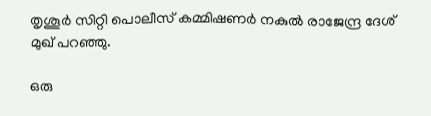തൃശൂര്‍ സിറ്റി പൊലീസ് കമ്മിഷണര്‍ നകുല്‍ രാജേന്ദ്ര ദേശ് മുഖ് പറഞ്ഞു.

ഒരു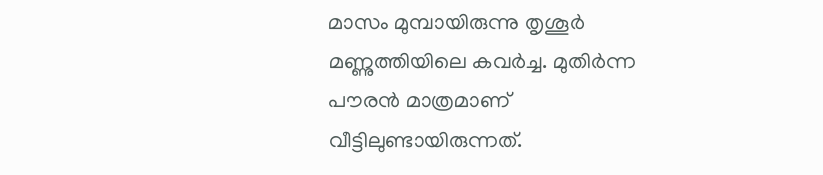മാസം മുമ്പായിരുന്നു തൃശൂര്‍ മണ്ണുത്തിയിലെ കവര്‍ച്ച. മുതിര്‍ന്ന പൗരന്‍ മാത്രമാണ് വീട്ടിലുണ്ടായിരുന്നത്.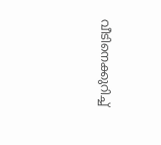വീടിനെക്കുറിച്ച്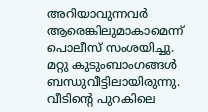അറിയാവുന്നവര്‍ ആരെങ്കിലുമാകാമെന്ന് പൊലീസ് സംശയിച്ചു. മറ്റു കുടുംബാംഗങ്ങള്‍ ബന്ധുവീട്ടിലായിരുന്നു. വീടിന്‍റെ പുറകിലെ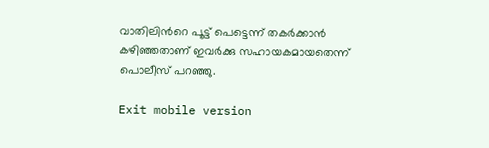വാതിലിന്‍റെ പൂട്ട് പെട്ടെന്ന് തകര്‍ക്കാന്‍ കഴിഞ്ഞതാണ് ഇവര്‍ക്കു സഹായകമായതെന്ന് പൊലീസ് പറഞ്ഞു.

Exit mobile version